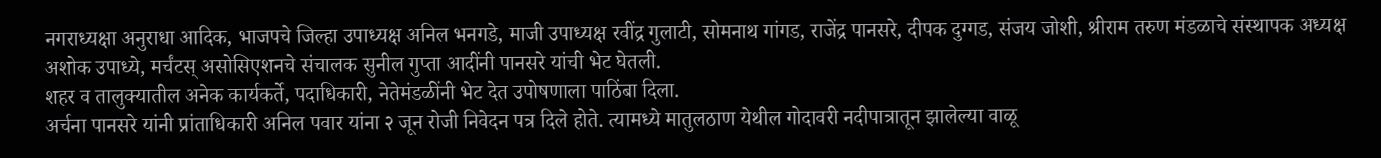नगराध्यक्षा अनुराधा आदिक, भाजपचे जिल्हा उपाध्यक्ष अनिल भनगडे, माजी उपाध्यक्ष रवींद्र गुलाटी, सोमनाथ गांगड, राजेंद्र पानसरे, दीपक दुग्गड, संजय जोशी, श्रीराम तरुण मंडळाचे संस्थापक अध्यक्ष अशोक उपाध्ये, मर्चंटस् असोसिएशनचे संचालक सुनील गुप्ता आदींनी पानसरे यांची भेट घेतली.
शहर व तालुक्यातील अनेक कार्यकर्ते, पदाधिकारी, नेतेमंडळींनी भेट देत उपोषणाला पाठिंबा दिला.
अर्चना पानसरे यांनी प्रांताधिकारी अनिल पवार यांना २ जून रोजी निवेदन पत्र दिले होते. त्यामध्ये मातुलठाण येथील गोदावरी नदीपात्रातून झालेल्या वाळू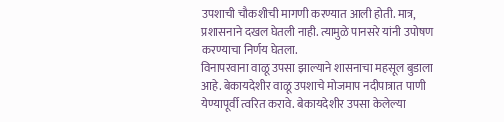उपशाची चौकशीची मागणी करण्यात आली होती. मात्र, प्रशासनाने दखल घेतली नाही. त्यामुळे पानसरे यांनी उपोषण करण्याचा निर्णय घेतला.
विनापरवाना वाळू उपसा झाल्याने शासनाचा महसूल बुडाला आहे. बेकायदेशीर वाळू उपशाचे मोजमाप नदीपात्रात पाणी येण्यापूर्वी त्वरित करावे. बेकायदेशीर उपसा केलेल्या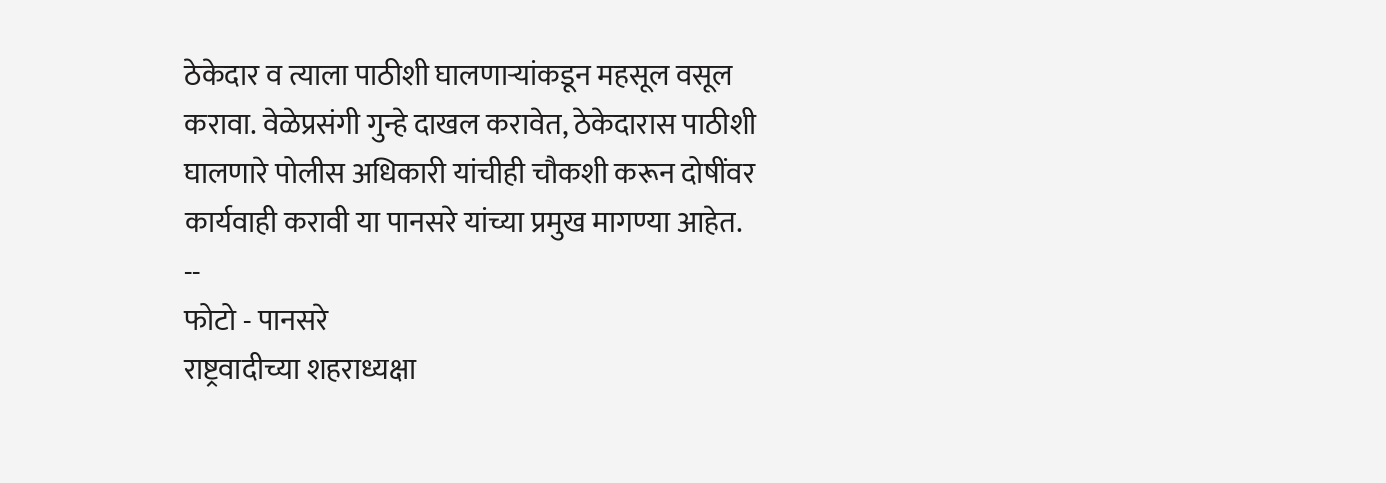ठेकेदार व त्याला पाठीशी घालणाऱ्यांकडून महसूल वसूल करावा. वेळेप्रसंगी गुन्हे दाखल करावेत, ठेकेदारास पाठीशी घालणारे पोलीस अधिकारी यांचीही चौकशी करून दोषींवर कार्यवाही करावी या पानसरे यांच्या प्रमुख मागण्या आहेत.
--
फोटो - पानसरे
राष्ट्रवादीच्या शहराध्यक्षा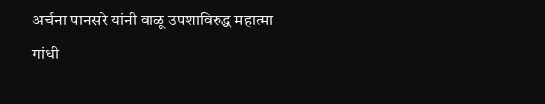अर्चना पानसरे यांनी वाळू उपशाविरुद्ध महात्मा गांधी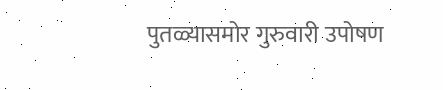पुतळ्यासमोर गुरुवारी उपोषण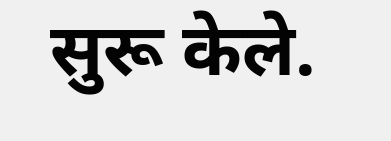सुरू केले.